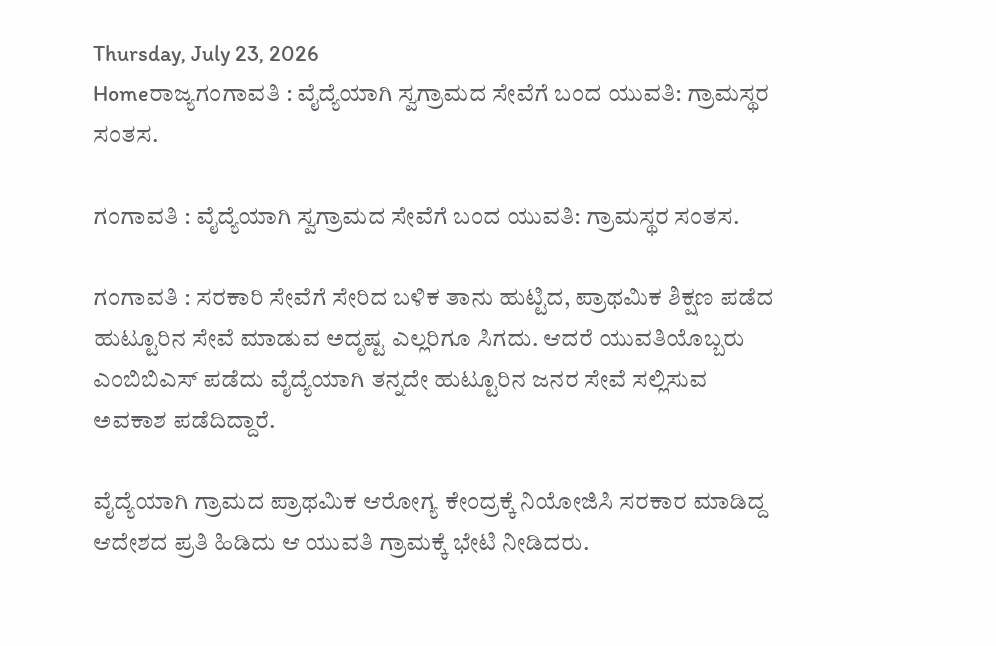Thursday, July 23, 2026
Homeರಾಜ್ಯಗಂಗಾವತಿ : ವೈದ್ಯೆಯಾಗಿ ಸ್ವಗ್ರಾಮದ ಸೇವೆಗೆ ಬಂದ ಯುವತಿ: ಗ್ರಾಮಸ್ಥರ ಸಂತಸ.

ಗಂಗಾವತಿ : ವೈದ್ಯೆಯಾಗಿ ಸ್ವಗ್ರಾಮದ ಸೇವೆಗೆ ಬಂದ ಯುವತಿ: ಗ್ರಾಮಸ್ಥರ ಸಂತಸ.

ಗಂಗಾವತಿ : ಸರಕಾರಿ ಸೇವೆಗೆ ಸೇರಿದ ಬಳಿಕ ತಾನು ಹುಟ್ಟಿದ, ಪ್ರಾಥಮಿಕ ಶಿಕ್ಷಣ ಪಡೆದ ಹುಟ್ಟೂರಿನ ಸೇವೆ ಮಾಡುವ ಅದೃಷ್ಟ ಎಲ್ಲರಿಗೂ ಸಿಗದು. ಆದರೆ ಯುವತಿಯೊಬ್ಬರು ಎಂಬಿಬಿಎಸ್ ಪಡೆದು ವೈದ್ಯೆಯಾಗಿ ತನ್ನದೇ ಹುಟ್ಟೂರಿನ ಜನರ ಸೇವೆ ಸಲ್ಲಿಸುವ ಅವಕಾಶ ಪಡೆದಿದ್ದಾರೆ.

ವೈದ್ಯೆಯಾಗಿ ಗ್ರಾಮದ ಪ್ರಾಥಮಿಕ ಆರೋಗ್ಯ ಕೇಂದ್ರಕ್ಕೆ ನಿಯೋಜಿಸಿ ಸರಕಾರ ಮಾಡಿದ್ದ ಆದೇಶದ ಪ್ರತಿ ಹಿಡಿದು ಆ ಯುವತಿ ಗ್ರಾಮಕ್ಕೆ ಭೇಟಿ ನೀಡಿದರು.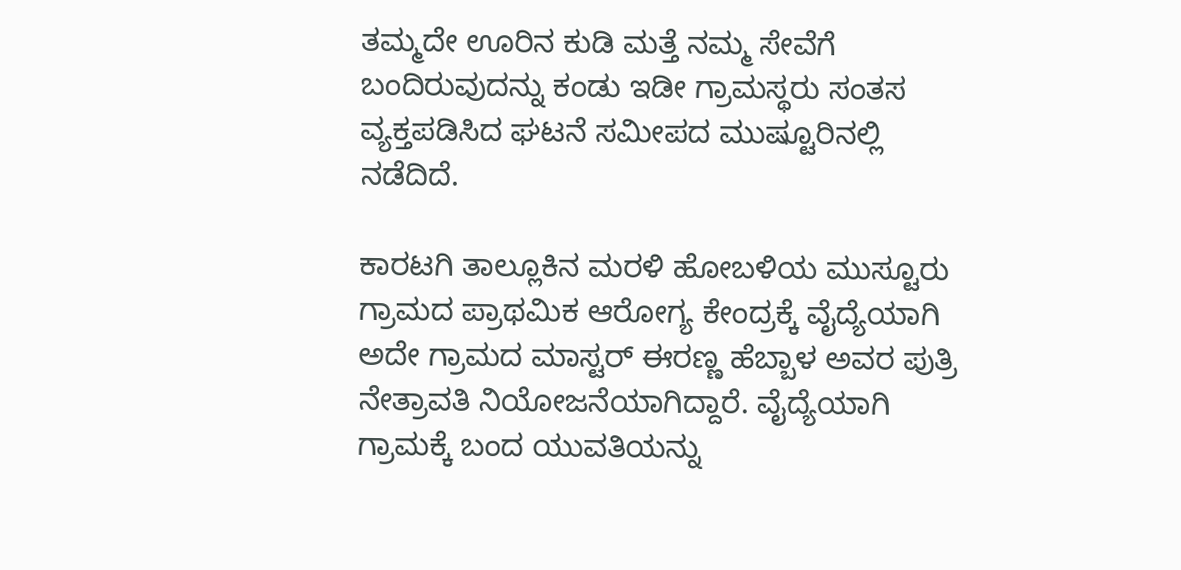ತಮ್ಮದೇ ಊರಿನ ಕುಡಿ ಮತ್ತೆ ನಮ್ಮ ಸೇವೆಗೆ ಬಂದಿರುವುದನ್ನು ಕಂಡು ಇಡೀ ಗ್ರಾಮಸ್ಥರು ಸಂತಸ ವ್ಯಕ್ತಪಡಿಸಿದ ಘಟನೆ ಸಮೀಪದ ಮುಷ್ಟೂರಿನಲ್ಲಿ ನಡೆದಿದೆ.

ಕಾರಟಗಿ ತಾಲ್ಲೂಕಿನ ಮರಳಿ ಹೋಬಳಿಯ ಮುಸ್ಟೂರು ಗ್ರಾಮದ ಪ್ರಾಥಮಿಕ ಆರೋಗ್ಯ ಕೇಂದ್ರಕ್ಕೆ ವೈದ್ಯೆಯಾಗಿ ಅದೇ ಗ್ರಾಮದ ಮಾಸ್ಟರ್ ಈರಣ್ಣ ಹೆಬ್ಬಾಳ ಅವರ ಪುತ್ರಿ ನೇತ್ರಾವತಿ ನಿಯೋಜನೆಯಾಗಿದ್ದಾರೆ. ವೈದ್ಯೆಯಾಗಿ ಗ್ರಾಮಕ್ಕೆ ಬಂದ ಯುವತಿಯನ್ನು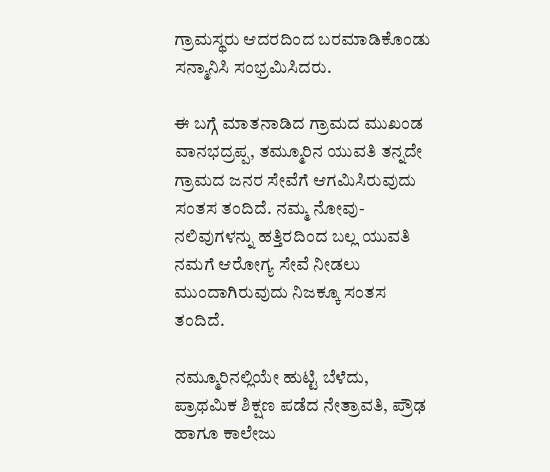ಗ್ರಾಮಸ್ಥರು ಆದರದಿಂದ ಬರಮಾಡಿಕೊಂಡು ಸನ್ಮಾನಿಸಿ ಸಂಭ್ರಮಿಸಿದರು.

ಈ ಬಗ್ಗೆ ಮಾತನಾಡಿದ ಗ್ರಾಮದ ಮುಖಂಡ ವಾನಭದ್ರಪ್ಪ, ತಮ್ಮೂರಿನ ಯುವತಿ ತನ್ನದೇ ಗ್ರಾಮದ ಜನರ ಸೇವೆಗೆ ಆಗಮಿಸಿರುವುದು ಸಂತಸ ತಂದಿದೆ. ನಮ್ಮ ನೋವು-ನಲಿವುಗಳನ್ನು ಹತ್ತಿರದಿಂದ ಬಲ್ಲ ಯುವತಿ ನಮಗೆ ಆರೋಗ್ಯ ಸೇವೆ ನೀಡಲು ಮುಂದಾಗಿರುವುದು ನಿಜಕ್ಕೂ ಸಂತಸ ತಂದಿದೆ.

ನಮ್ಮೂರಿನಲ್ಲಿಯೇ ಹುಟ್ಟಿ ಬೆಳೆದು, ಪ್ರಾಥಮಿಕ ಶಿಕ್ಷಣ ಪಡೆದ ನೇತ್ರಾವತಿ, ಪ್ರೌಢ ಹಾಗೂ ಕಾಲೇಜು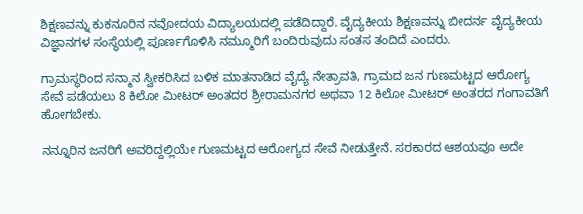ಶಿಕ್ಷಣವನ್ನು ಕುಕನೂರಿನ ನವೋದಯ ವಿದ್ಯಾಲಯದಲ್ಲಿ ಪಡೆದಿದ್ದಾರೆ. ವೈದ್ಯಕೀಯ ಶಿಕ್ಷಣವನ್ನು ಬೀದರ್ನ ವೈದ್ಯಕೀಯ ವಿಜ್ಞಾನಗಳ ಸಂಸ್ಥೆಯಲ್ಲಿ ಪೂರ್ಣಗೊಳಿಸಿ ನಮ್ಮೂರಿಗೆ ಬಂದಿರುವುದು ಸಂತಸ ತಂದಿದೆ ಎಂದರು.

ಗ್ರಾಮಸ್ಥರಿಂದ ಸನ್ಮಾನ ಸ್ವೀಕರಿಸಿದ ಬಳಿಕ ಮಾತನಾಡಿದ ವೈದ್ಯೆ ನೇತ್ರಾವತಿ, ಗ್ರಾಮದ ಜನ ಗುಣಮಟ್ಟದ ಆರೋಗ್ಯ ಸೇವೆ ಪಡೆಯಲು 8 ಕಿಲೋ ಮೀಟರ್ ಅಂತದರ ಶ್ರೀರಾಮನಗರ ಅಥವಾ 12 ಕಿಲೋ ಮೀಟರ್ ಅಂತರದ ಗಂಗಾವತಿಗೆ ಹೋಗಬೇಕು.

ನನ್ನೂರಿನ ಜನರಿಗೆ ಅವರಿದ್ದಲ್ಲಿಯೇ ಗುಣಮಟ್ಟದ ಆರೋಗ್ಯದ ಸೇವೆ ನೀಡುತ್ತೇನೆ. ಸರಕಾರದ ಆಶಯವೂ ಅದೇ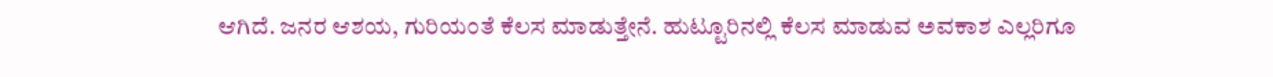ಆಗಿದೆ. ಜನರ ಆಶಯ, ಗುರಿಯಂತೆ ಕೆಲಸ ಮಾಡುತ್ತೇನೆ. ಹುಟ್ಟೂರಿನಲ್ಲಿ ಕೆಲಸ ಮಾಡುವ ಅವಕಾಶ ಎಲ್ಲರಿಗೂ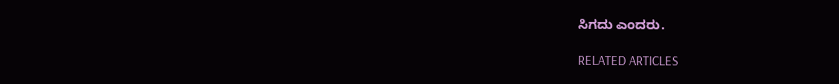ಸಿಗದು ಎಂದರು.

RELATED ARTICLES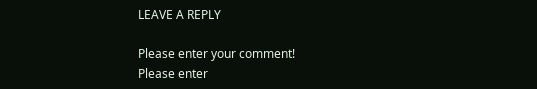LEAVE A REPLY

Please enter your comment!
Please enter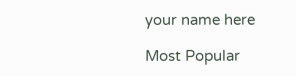your name here

Most Popular